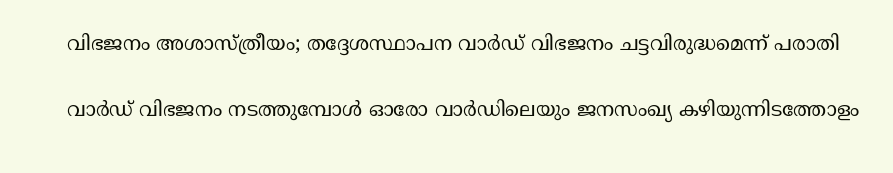വിഭജനം അശാസ്ത്രീയം; തദ്ദേശസ്ഥാപന വാർഡ് വിഭജനം ചട്ടവിരുദ്ധമെന്ന് പരാതി

വാർഡ് വിഭജനം നടത്തുമ്പോൾ ഓരോ വാർഡിലെയും ജനസംഖ്യ കഴിയുന്നിടത്തോളം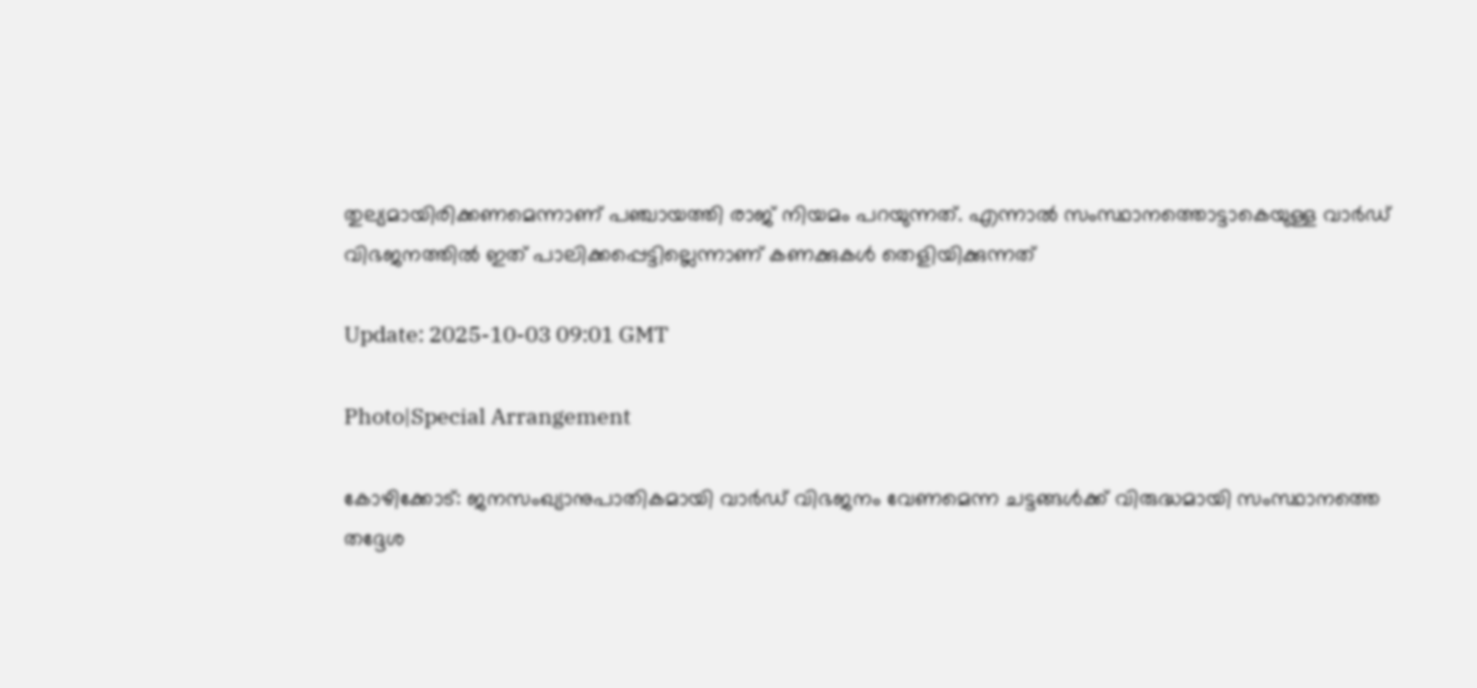തുല്യമായിരിക്കണമെന്നാണ് പഞ്ചായത്തി രാജ് നിയമം പറയുന്നത്. എന്നാൽ സംസ്ഥാനത്തൊട്ടാകെയുള്ള വാർഡ് വിഭജനത്തിൽ ഇത് പാലിക്കപ്പെട്ടില്ലെന്നാണ് കണക്കുകൾ തെളിയിക്കുന്നത്

Update: 2025-10-03 09:01 GMT

Photo|Special Arrangement

കോഴിക്കോട്: ജനസംഖ്യാനുപാതികമായി വാർഡ് വിഭജനം വേണമെന്ന ചട്ടങ്ങൾക്ക് വിരുദ്ധമായി സംസ്ഥാനത്തെ തദ്ദേശ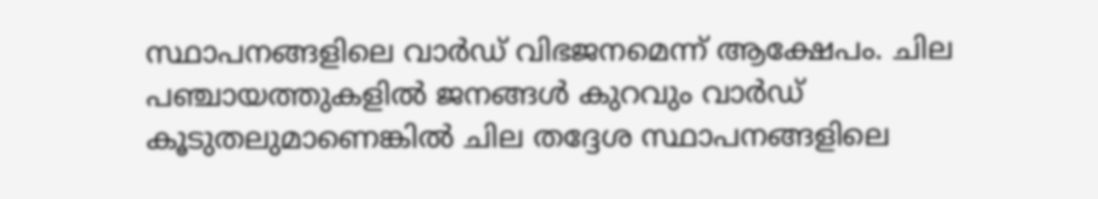സ്ഥാപനങ്ങളിലെ വാർഡ് വിഭജനമെന്ന് ആക്ഷേപം. ചില പഞ്ചായത്തുകളിൽ ജനങ്ങൾ കുറവും വാർഡ് കൂടുതലുമാണെങ്കിൽ ചില തദ്ദേശ സ്ഥാപനങ്ങളിലെ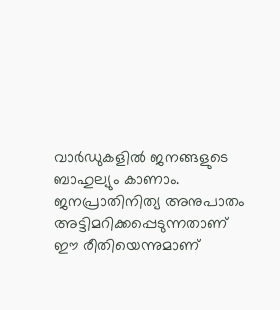വാർഡുകളിൽ ജനങ്ങളുടെ ബാഹുല്യും കാണാം. ജനപ്രാതിനിത്യ അനുപാതം അട്ടിമറിക്കപ്പെടുന്നതാണ് ഈ രീതിയെന്നുമാണ്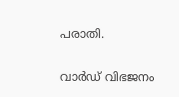പരാതി.

വാർഡ് വിഭജനം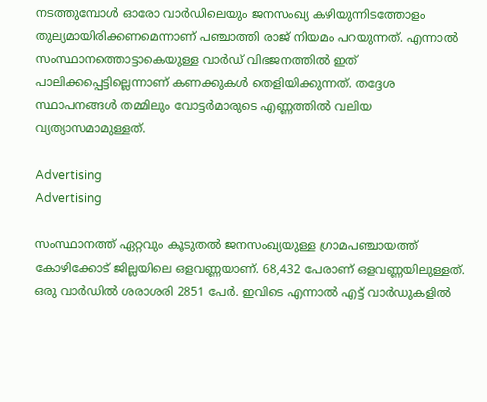നടത്തുമ്പോൾ ഓരോ വാർഡിലെയും ജനസംഖ്യ കഴിയുന്നിടത്തോളം തുല്യമായിരിക്കണമെന്നാണ് പഞ്ചാത്തി രാജ് നിയമം പറയുന്നത്. എന്നാൽ സംസ്ഥാനത്തൊട്ടാകെയുള്ള വാർഡ് വിഭജനത്തിൽ ഇത് പാലിക്കപ്പെട്ടില്ലെന്നാണ് കണക്കുകൾ തെളിയിക്കുന്നത്. തദ്ദേശ സ്ഥാപനങ്ങൾ തമ്മിലും വോട്ടർമാരുടെ എണ്ണത്തിൽ വലിയ വ്യത്യാസമാമുള്ളത്.

Advertising
Advertising

സംസ്ഥാനത്ത് ഏറ്റവും കൂടുതൽ ജനസംഖ്യയുള്ള ഗ്രാമപഞ്ചായത്ത് കോഴിക്കോട് ജില്ലയിലെ ഒളവണ്ണയാണ്. 68,432 പേരാണ് ഒളവണ്ണയിലുള്ളത്. ഒരു വാർഡിൽ ശരാശരി 2851 പേർ. ഇവിടെ എന്നാൽ എട്ട് വാർഡുകളിൽ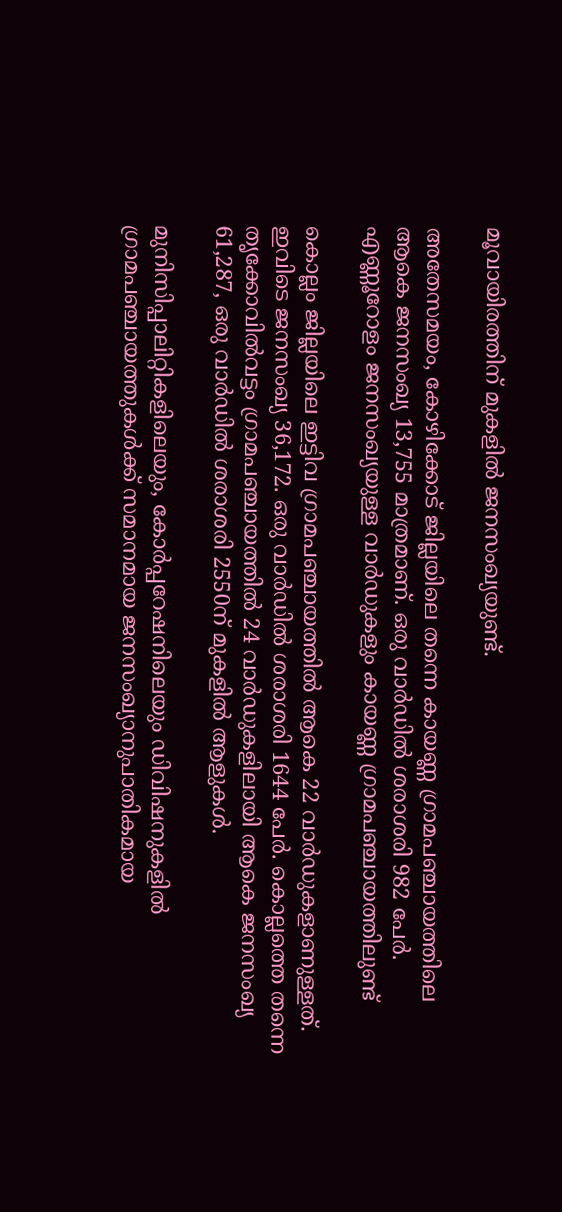മൂവായിരത്തിന് മുകളിൽ ജനസംഖ്യയുണ്ട്.

അതേസമയം, കോഴിക്കോട് ജില്ലയിലെ തന്നെ കായണ്ണ ഗ്രാമപഞ്ചായത്തിലെ ആകെ ജനസംഖ്യ 13,755 മാത്രമാണ്. ഒരു വാർഡിൽ ശരാശരി 982 പേർ. എണ്ണൂറോളം ജനസംഖ്യയുള്ള വാർഡുകളും കായണ്ണ ഗ്രാമപഞ്ചായത്തിലുണ്ട്

കൊല്ലം ജില്ലയിലെ ഇട്ടിവ ഗ്രാമപഞ്ചായത്തിൽ ആകെ 22 വാർഡുകളാണുള്ളത്. ഇവിടെ ജനസംഖ്യ 36,172. ഒരു വാർഡിൽ ശരാശരി 1644 പേർ. കൊല്ലത്തെ തന്നെ തൃക്കോവിൽവട്ടം ഗ്രാമപഞ്ചായത്തിൽ 24 വാർഡുകളിലായി ആകെ ജനസംഖ്യ 61,287, ഒരു വാർഡിൽ ശരാശരി 2550ന് മുകളിൽ ആളുകൾ.

മുനിസിപ്പാലിറ്റികളിലെയും, കോർപ്പറേഷനിലെയും ഡിവിഷനുകളിൽ ഗ്രാമപഞ്ചായത്തുകൾക്ക് സമാനമായ ജനസംഖ്യാനുപാതികമായ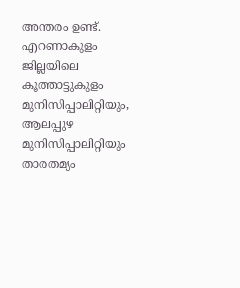അന്തരം ഉണ്ട്. എറണാകുളം ജില്ലയിലെ കൂത്താട്ടുകുളം മുനിസിപ്പാലിറ്റിയും, ആലപ്പുഴ മുനിസിപ്പാലിറ്റിയും താരതമ്യം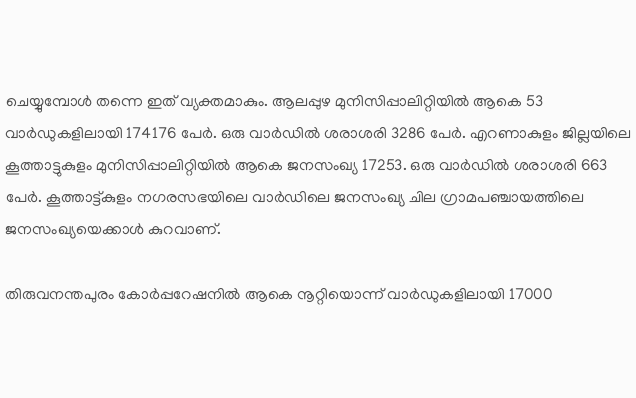ചെയ്യുമ്പോൾ തന്നെ ഇത് വ്യക്തമാകും. ആലപ്പുഴ മുനിസിപ്പാലിറ്റിയിൽ ആകെ 53 വാർഡുകളിലായി 174176 പേർ. ഒരു വാർഡിൽ ശരാശരി 3286 പേർ. എറണാകുളം ജില്ലയിലെ കൂത്താട്ടുകുളം മുനിസിപ്പാലിറ്റിയിൽ ആകെ ജനസംഖ്യ 17253. ഒരു വാർഡിൽ ശരാശരി 663 പേർ. കൂത്താട്ട്കുളം നഗരസഭയിലെ വാർഡിലെ ജനസംഖ്യ ചില ഗ്രാമപഞ്ചായത്തിലെ ജനസംഖ്യയെക്കാൾ കുറവാണ്.

തിരുവനന്തപുരം കോർപ്പറേഷനിൽ ആകെ നൂറ്റിയൊന്ന് വാർഡുകളിലായി 17000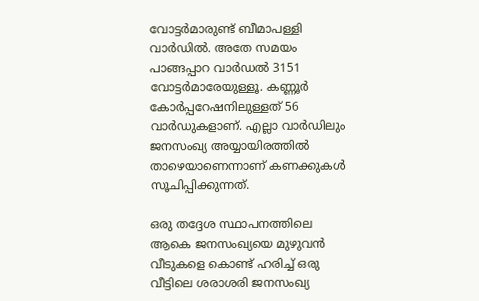വോട്ടർമാരുണ്ട് ബീമാപള്ളി വാർഡിൽ. അതേ സമയം പാങ്ങപ്പാറ വാർഡൽ 3151 വോട്ടർമാരേയുള്ളൂ. കണ്ണൂർ കോർപ്പറേഷനിലുള്ളത് 56 വാർഡുകളാണ്. എല്ലാ വാർഡിലും ജനസംഖ്യ അയ്യായിരത്തിൽ താഴെയാണെന്നാണ് കണക്കുകൾ സൂചിപ്പിക്കുന്നത്.

ഒരു തദ്ദേശ സ്ഥാപനത്തിലെ ആകെ ജനസംഖ്യയെ മുഴുവൻ വീടുകളെ കൊണ്ട് ഹരിച്ച് ഒരു വീട്ടിലെ ശരാശരി ജനസംഖ്യ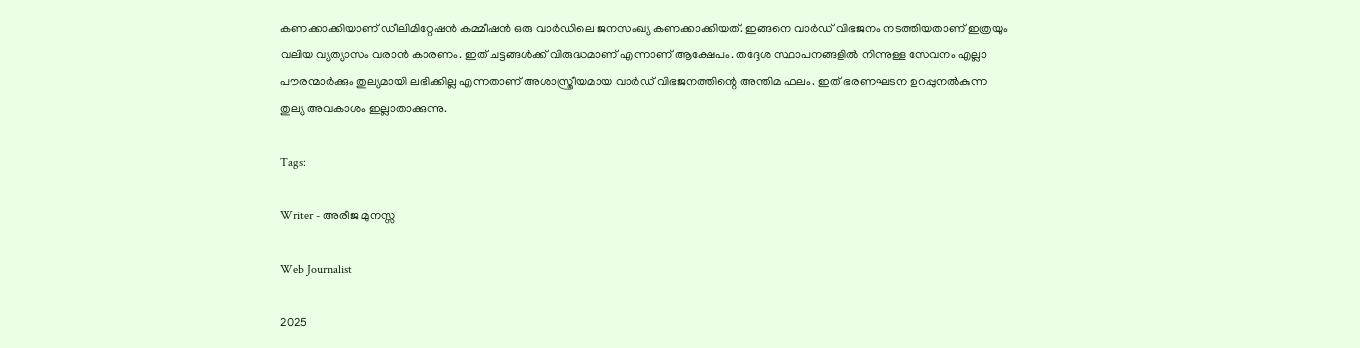കണക്കാക്കിയാണ് ഡീലിമിറ്റേഷൻ കമ്മീഷൻ ഒരു വാർഡിലെ ജനസംഖ്യ കണക്കാക്കിയത്. ഇങ്ങനെ വാർഡ് വിഭജനം നടത്തിയതാണ് ഇത്രയും വലിയ വ്യത്യാസം വരാൻ കാരണം. ഇത് ചട്ടങ്ങൾക്ക് വിരുദ്ധമാണ് എന്നാണ് ആക്ഷേപം. തദ്ദേശ സ്ഥാപനങ്ങളിൽ നിന്നുള്ള സേവനം എല്ലാ പൗരന്മാർക്കും തുല്യമായി ലഭിക്കില്ല എന്നതാണ് അശാസ്ത്രീയമായ വാർഡ് വിഭജനത്തിന്റെ അന്തിമ ഫലം. ഇത് ഭരണഘടന ഉറപ്പുനൽകുന്ന തുല്യ അവകാശം ഇല്ലാതാക്കുന്നു.

Tags:

Writer - അരീജ മുനസ്സ

Web Journalist

2025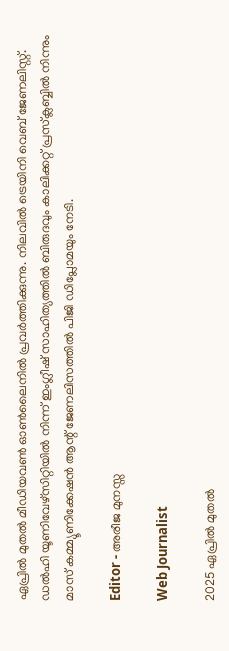ഏപ്രിൽ മുതൽ മീഡിയവൺ ഓൺലൈനിൽ പ്രവർത്തിക്കുന്നു. നിലവിൽ ട്രെയിനി വെബ് ജേണലിസ്റ്റ്. ഡൽഹി യൂണിവേഴ്‌സിറ്റിയിൽ നിന്ന് ഇംഗ്ലീഷ് സാഹിത്യത്തിൽ ബിരുദവും കാലിക്കറ്റ് പ്രസ്‌ക്ലബ്ബിൽ നിന്നും മാസ് കമ്മ്യൂണിക്കേഷൻ ആന്റ് ജേണലിസത്തിൽ പിജി ഡിപ്ലോമയും നേടി.

Editor - അരീജ മുനസ്സ

Web Journalist

2025 ഏപ്രിൽ മുതൽ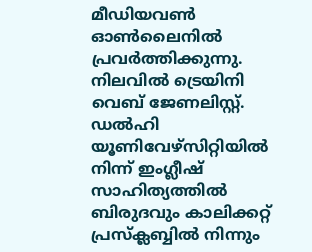മീഡിയവൺ ഓൺലൈനിൽ പ്രവർത്തിക്കുന്നു. നിലവിൽ ട്രെയിനി വെബ് ജേണലിസ്റ്റ്. ഡൽഹി യൂണിവേഴ്‌സിറ്റിയിൽ നിന്ന് ഇംഗ്ലീഷ് സാഹിത്യത്തിൽ ബിരുദവും കാലിക്കറ്റ് പ്രസ്‌ക്ലബ്ബിൽ നിന്നും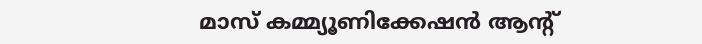മാസ് കമ്മ്യൂണിക്കേഷൻ ആന്റ്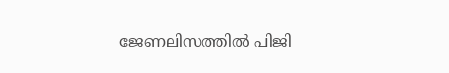ജേണലിസത്തിൽ പിജി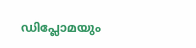ഡിപ്ലോമയും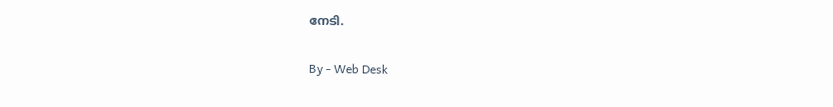നേടി.

By - Web Desk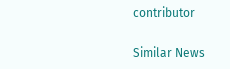contributor

Similar News